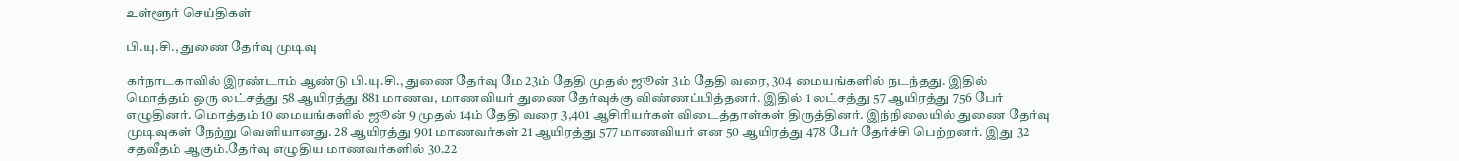உள்ளூர் செய்திகள்

பி.யு.சி., துணை தேர்வு முடிவு

கர்நாடகாவில் இரண்டாம் ஆண்டு பி.யு.சி., துணை தேர்வு மே 23ம் தேதி முதல் ஜூன் 3ம் தேதி வரை, 304 மையங்களில் நடந்தது. இதில் மொத்தம் ஒரு லட்சத்து 58 ஆயிரத்து 881 மாணவ, மாணவியர் துணை தேர்வுக்கு விண்ணப்பித்தனர். இதில் 1 லட்சத்து 57 ஆயிரத்து 756 பேர் எழுதினர். மொத்தம் 10 மையங்களில் ஜூன் 9 முதல் 14ம் தேதி வரை 3,401 ஆசிரியர்கள் விடைத்தாள்கள் திருத்தினர். இந்நிலையில் துணை தேர்வு முடிவுகள் நேற்று வெளியானது. 28 ஆயிரத்து 901 மாணவர்கள் 21 ஆயிரத்து 577 மாணவியர் என 50 ஆயிரத்து 478 பேர் தேர்ச்சி பெற்றனர். இது 32 சதவீதம் ஆகும்.தேர்வு எழுதிய மாணவர்களில் 30.22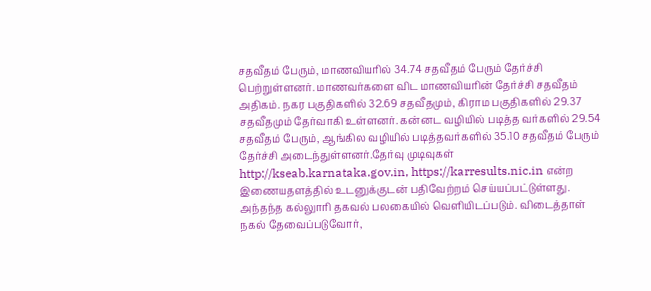சதவீதம் பேரும், மாணவியரில் 34.74 சதவீதம் பேரும் தேர்ச்சி பெற்றுள்ளனர். மாணவர்களை விட மாணவியரின் தேர்ச்சி சதவீதம் அதிகம். நகர பகுதிகளில் 32.69 சதவீதமும், கிராம பகுதிகளில் 29.37 சதவீதமும் தேர்வாகி உள்ளனர். கன்னட வழியில் படித்த வர்களில் 29.54 சதவீதம் பேரும், ஆங்கில வழியில் படித்தவர்களில் 35.10 சதவீதம் பேரும் தேர்ச்சி அடைந்துள்ளனர்.தேர்வு முடிவுகள் http://kseab.karnataka.gov.in, https://karresults.nic.in என்ற இணையதளத்தில் உடனுக்குடன் பதிவேற்றம் செய்யப்பட்டுள்ளது. அந்தந்த கல்லுாரி தகவல் பலகையில் வெளியிடப்படும். விடைத்தாள் நகல் தேவைப்படுவோர்,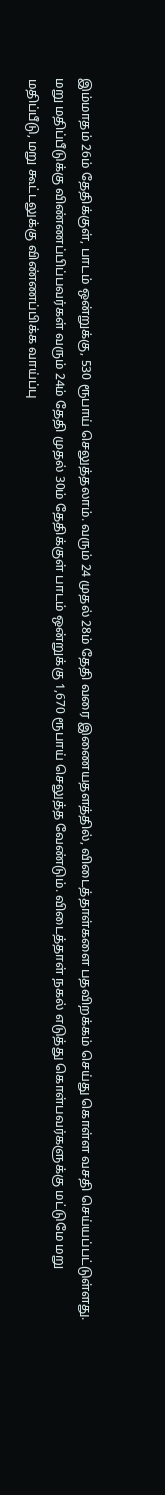இம்மாதம் 26ம் தேதிக்குள், பாடம் ஒன்றுக்கு, 530 ரூபாய் செலுத்தலாம். வரும் 24 முதல் 28ம் தேதி வரை இணையதளத்தில், விடைத்தாள்களை பதவிறக்கம் செய்து கொள்ள வசதி செய்யப்பட்டுள்ளது. மறு மதிப்பீடுக்கு விண்ணப்பிப்பவர்கள் வரும் 24ம் தேதி முதல் 30ம் தேதிக்குள் பாடம் ஒன்றுக்கு 1,670 ரூபாய் செலுத்த வேண்டும். விடைத்தாள் நகல் எடுத்து கொள்பவர்களுக்கு மட்டுமே மறு மதிப்பீடு, மறு கூட்டலுக்கு விண்ணப்பிக்க வாய்ப்பு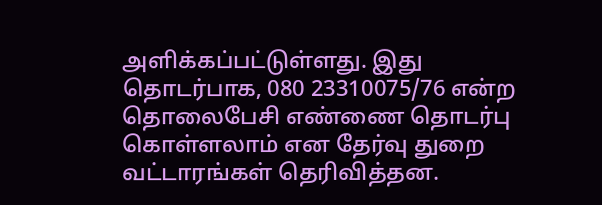அளிக்கப்பட்டுள்ளது. இது தொடர்பாக, 080 23310075/76 என்ற தொலைபேசி எண்ணை தொடர்பு கொள்ளலாம் என தேர்வு துறை வட்டாரங்கள் தெரிவித்தன.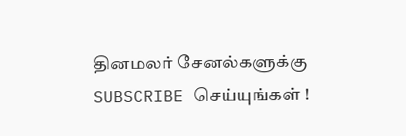தினமலர் சேனல்களுக்கு SUBSCRIBE செய்யுங்கள் !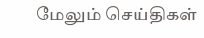மேலும் செய்திகள்